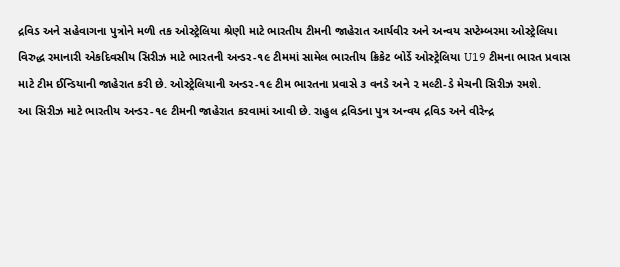દ્રવિડ અને સહેવાગના પુત્રોને મળી તક ઓસ્ટ્રેલિયા શ્રેણી માટે ભારતીય ટીમની જાહેરાત આર્યવીર અને અન્વય સપ્ટેમ્બરમા ઓસ્ટ્રેલિયા વિરુદ્ધ રમાનારી એકદિવસીય સિરીઝ માટે ભારતની અન્ડર-૧૯ ટીમમાં સામેલ ભારતીય ક્રિકેટ બોર્ડે ઓસ્ટ્રેલિયા U19 ટીમના ભારત પ્રવાસ માટે ટીમ ઈન્ડિયાની જાહેરાત કરી છે. ઓસ્ટ્રેલિયાની અન્ડર-૧૯ ટીમ ભારતના પ્રવાસે ૩ વનડે અને ૨ મલ્ટી-ડે મેચની સિરીઝ રમશે.
આ સિરીઝ માટે ભારતીય અન્ડર-૧૯ ટીમની જાહેરાત કરવામાં આવી છે. રાહુલ દ્રવિડના પુત્ર અન્વય દ્રવિડ અને વીરેન્દ્ર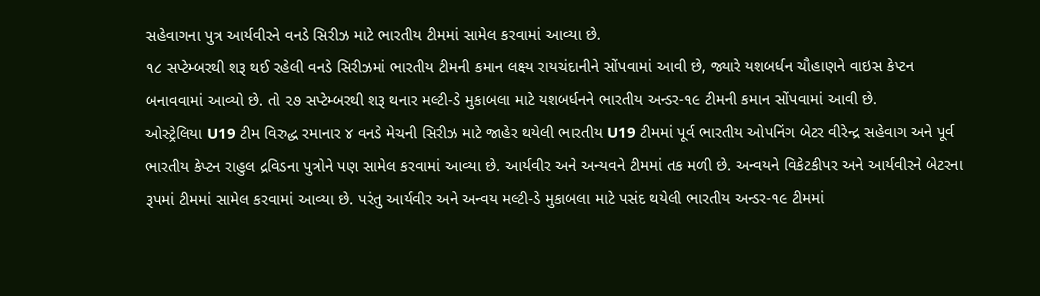સહેવાગના પુત્ર આર્યવીરને વનડે સિરીઝ માટે ભારતીય ટીમમાં સામેલ કરવામાં આવ્યા છે.
૧૮ સપ્ટેમ્બરથી શરૂ થઈ રહેલી વનડે સિરીઝમાં ભારતીય ટીમની કમાન લક્ષ્ય રાયચંદાનીને સોંપવામાં આવી છે, જ્યારે યશબર્ધન ચૌહાણને વાઇસ કેપ્ટન બનાવવામાં આવ્યો છે. તો ૨૭ સપ્ટેમ્બરથી શરૂ થનાર મલ્ટી-ડે મુકાબલા માટે યશબર્ધનને ભારતીય અન્ડર-૧૯ ટીમની કમાન સોંપવામાં આવી છે.
ઓસ્ટ્રેલિયા U19 ટીમ વિરુદ્ધ રમાનાર ૪ વનડે મેચની સિરીઝ માટે જાહેર થયેલી ભારતીય U19 ટીમમાં પૂર્વ ભારતીય ઓપનિંગ બેટર વીરેન્દ્ર સહેવાગ અને પૂર્વ ભારતીય કેપ્ટન રાહુલ દ્રવિડના પુત્રોને પણ સામેલ કરવામાં આવ્યા છે. આર્યવીર અને અન્યવને ટીમમાં તક મળી છે. અન્વયને વિકેટકીપર અને આર્યવીરને બેટરના રૂપમાં ટીમમાં સામેલ કરવામાં આવ્યા છે. પરંતુ આર્યવીર અને અન્વય મલ્ટી-ડે મુકાબલા માટે પસંદ થયેલી ભારતીય અન્ડર-૧૯ ટીમમાં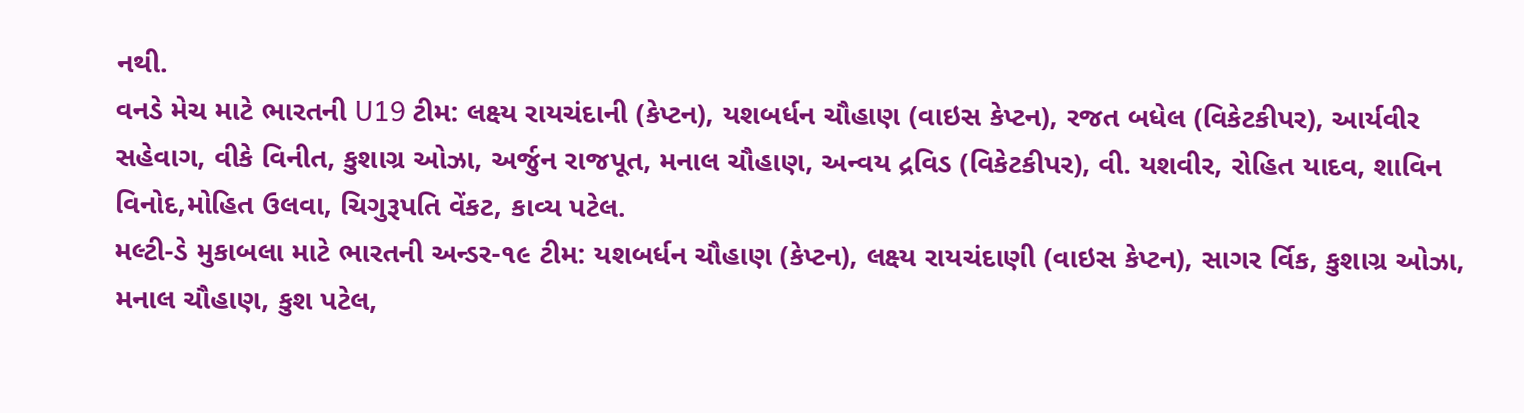નથી.
વનડે મેચ માટે ભારતની U19 ટીમ: લક્ષ્ય રાયચંદાની (કેપ્ટન), યશબર્ધન ચૌહાણ (વાઇસ કેપ્ટન), રજત બધેલ (વિકેટકીપર), આર્યવીર સહેવાગ, વીકે વિનીત, કુશાગ્ર ઓઝા, અર્જુન રાજપૂત, મનાલ ચૌહાણ, અન્વય દ્રવિડ (વિકેટકીપર), વી. યશવીર, રોહિત યાદવ, શાવિન વિનોદ,મોહિત ઉલવા, ચિગુરૂપતિ વેંકટ, કાવ્ય પટેલ.
મલ્ટી-ડે મુકાબલા માટે ભારતની અન્ડર-૧૯ ટીમ: યશબર્ધન ચૌહાણ (કેપ્ટન), લક્ષ્ય રાયચંદાણી (વાઇસ કેપ્ટન), સાગર ર્વિક, કુશાગ્ર ઓઝા, મનાલ ચૌહાણ, કુશ પટેલ,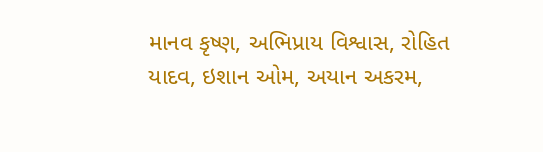માનવ કૃષ્ણ, અભિપ્રાય વિશ્વાસ, રોહિત યાદવ, ઇશાન ઓમ, અયાન અકરમ,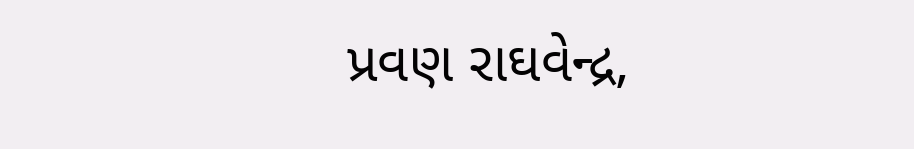પ્રવણ રાઘવેન્દ્ર,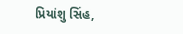પ્રિયાંશુ સિંહ,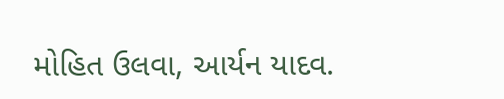મોહિત ઉલવા, આર્યન યાદવ.